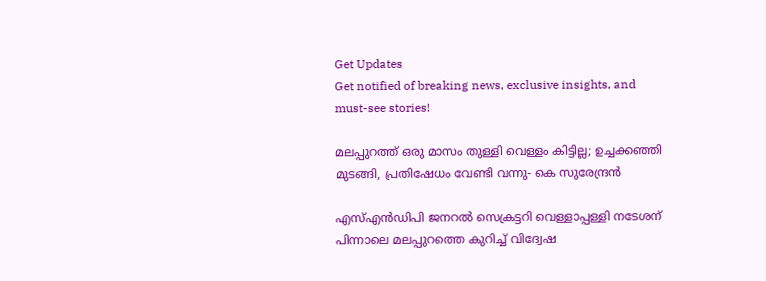Get Updates
Get notified of breaking news, exclusive insights, and must-see stories!

മലപ്പുറത്ത് ഒരു മാസം തുള്ളി വെള്ളം കിട്ടില്ല; ഉച്ചക്കഞ്ഞി മുടങ്ങി, പ്രതിഷേധം വേണ്ടി വന്നു- കെ സുരേന്ദ്രന്‍

എസ്എന്‍ഡിപി ജനറല്‍ സെക്രട്ടറി വെള്ളാപ്പള്ളി നടേശന് പിന്നാലെ മലപ്പുറത്തെ കുറിച്ച് വിദ്വേഷ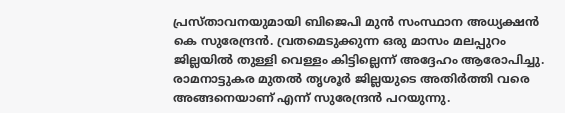പ്രസ്താവനയുമായി ബിജെപി മുന്‍ സംസ്ഥാന അധ്യക്ഷന്‍ കെ സുരേന്ദ്രന്‍. വ്രതമെടുക്കുന്ന ഒരു മാസം മലപ്പുറം ജില്ലയില്‍ തുള്ളി വെള്ളം കിട്ടില്ലെന്ന് അദ്ദേഹം ആരോപിച്ചു. രാമനാട്ടുകര മുതല്‍ തൃശൂര്‍ ജില്ലയുടെ അതിര്‍ത്തി വരെ അങ്ങനെയാണ് എന്ന് സുരേന്ദ്രന്‍ പറയുന്നു.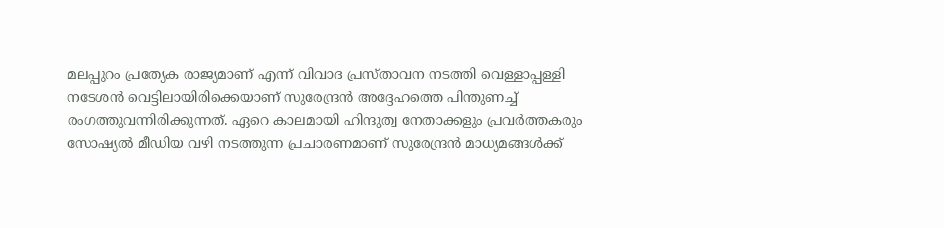മലപ്പുറം പ്രത്യേക രാജ്യമാണ് എന്ന് വിവാദ പ്രസ്താവന നടത്തി വെള്ളാപ്പള്ളി നടേശന്‍ വെട്ടിലായിരിക്കെയാണ് സുരേന്ദ്രന്‍ അദ്ദേഹത്തെ പിന്തുണച്ച് രംഗത്തുവന്നിരിക്കുന്നത്. ഏറെ കാലമായി ഹിന്ദുത്വ നേതാക്കളും പ്രവര്‍ത്തകരും സോഷ്യല്‍ മീഡിയ വഴി നടത്തുന്ന പ്രചാരണമാണ് സുരേന്ദ്രന്‍ മാധ്യമങ്ങള്‍ക്ക്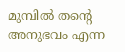മുമ്പില്‍ തന്റെ അനുഭവം എന്ന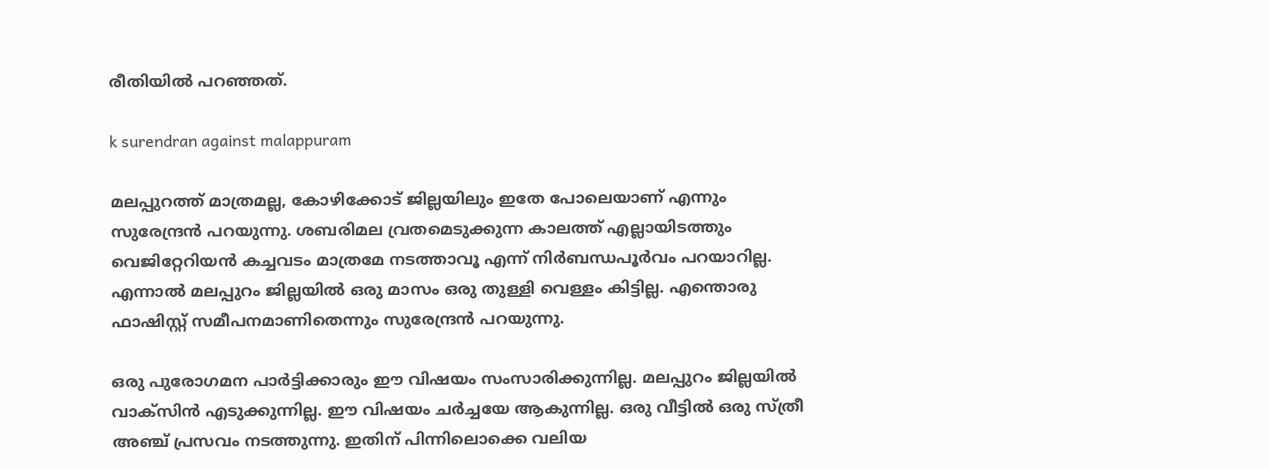രീതിയില്‍ പറഞ്ഞത്.

k surendran against malappuram

മലപ്പുറത്ത് മാത്രമല്ല, കോഴിക്കോട് ജില്ലയിലും ഇതേ പോലെയാണ് എന്നും സുരേന്ദ്രന്‍ പറയുന്നു. ശബരിമല വ്രതമെടുക്കുന്ന കാലത്ത് എല്ലായിടത്തും വെജിറ്റേറിയന്‍ കച്ചവടം മാത്രമേ നടത്താവൂ എന്ന് നിര്‍ബന്ധപൂര്‍വം പറയാറില്ല. എന്നാല്‍ മലപ്പുറം ജില്ലയില്‍ ഒരു മാസം ഒരു തുള്ളി വെള്ളം കിട്ടില്ല. എന്തൊരു ഫാഷിസ്റ്റ് സമീപനമാണിതെന്നും സുരേന്ദ്രന്‍ പറയുന്നു.

ഒരു പുരോഗമന പാര്‍ട്ടിക്കാരും ഈ വിഷയം സംസാരിക്കുന്നില്ല. മലപ്പുറം ജില്ലയില്‍ വാക്‌സിന്‍ എടുക്കുന്നില്ല. ഈ വിഷയം ചര്‍ച്ചയേ ആകുന്നില്ല. ഒരു വീട്ടില്‍ ഒരു സ്ത്രീ അഞ്ച് പ്രസവം നടത്തുന്നു. ഇതിന് പിന്നിലൊക്കെ വലിയ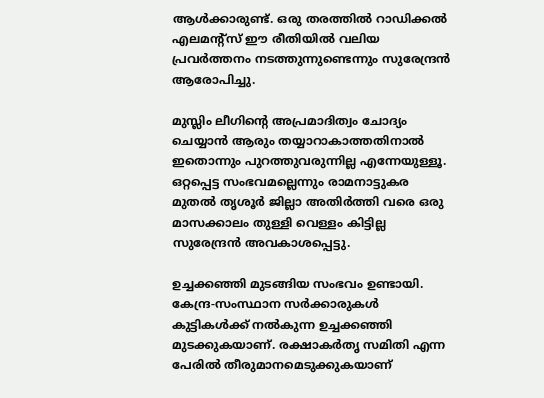ആള്‍ക്കാരുണ്ട്. ഒരു തരത്തില്‍ റാഡിക്കല്‍ എലമന്റ്‌സ് ഈ രീതിയില്‍ വലിയ പ്രവര്‍ത്തനം നടത്തുന്നുണ്ടെന്നും സുരേന്ദ്രന്‍ ആരോപിച്ചു.

മുസ്ലിം ലീഗിന്റെ അപ്രമാദിത്വം ചോദ്യം ചെയ്യാന്‍ ആരും തയ്യാറാകാത്തതിനാല്‍ ഇതൊന്നും പുറത്തുവരുന്നില്ല എന്നേയുള്ളൂ. ഒറ്റപ്പെട്ട സംഭവമല്ലെന്നും രാമനാട്ടുകര മുതല്‍ തൃശൂര്‍ ജില്ലാ അതിര്‍ത്തി വരെ ഒരു മാസക്കാലം തുള്ളി വെള്ളം കിട്ടില്ല സുരേന്ദ്രന്‍ അവകാശപ്പെട്ടു.

ഉച്ചക്കഞ്ഞി മുടങ്ങിയ സംഭവം ഉണ്ടായി. കേന്ദ്ര-സംസ്ഥാന സര്‍ക്കാരുകള്‍ കുട്ടികള്‍ക്ക് നല്‍കുന്ന ഉച്ചക്കഞ്ഞി മുടക്കുകയാണ്. രക്ഷാകര്‍തൃ സമിതി എന്ന പേരില്‍ തീരുമാനമെടുക്കുകയാണ്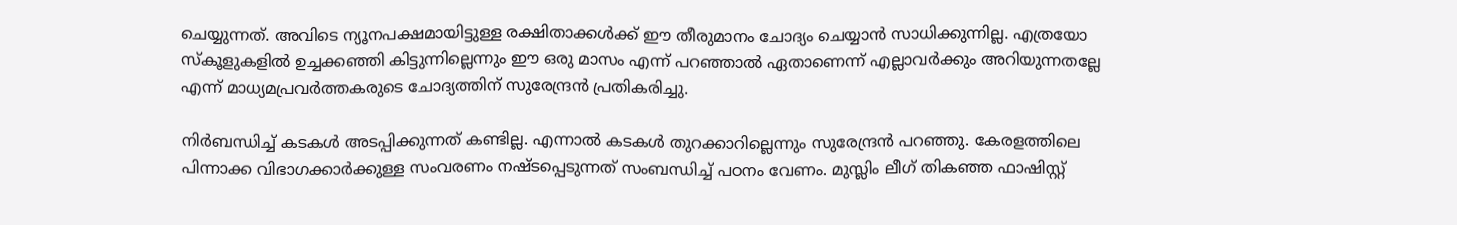ചെയ്യുന്നത്. അവിടെ ന്യൂനപക്ഷമായിട്ടുള്ള രക്ഷിതാക്കള്‍ക്ക് ഈ തീരുമാനം ചോദ്യം ചെയ്യാന്‍ സാധിക്കുന്നില്ല. എത്രയോ സ്‌കൂളുകളില്‍ ഉച്ചക്കഞ്ഞി കിട്ടുന്നില്ലെന്നും ഈ ഒരു മാസം എന്ന് പറഞ്ഞാല്‍ ഏതാണെന്ന് എല്ലാവര്‍ക്കും അറിയുന്നതല്ലേ എന്ന് മാധ്യമപ്രവര്‍ത്തകരുടെ ചോദ്യത്തിന് സുരേന്ദ്രന്‍ പ്രതികരിച്ചു.

നിര്‍ബന്ധിച്ച് കടകള്‍ അടപ്പിക്കുന്നത് കണ്ടില്ല. എന്നാല്‍ കടകള്‍ തുറക്കാറില്ലെന്നും സുരേന്ദ്രന്‍ പറഞ്ഞു. കേരളത്തിലെ പിന്നാക്ക വിഭാഗക്കാര്‍ക്കുള്ള സംവരണം നഷ്ടപ്പെടുന്നത് സംബന്ധിച്ച് പഠനം വേണം. മുസ്ലിം ലീഗ് തികഞ്ഞ ഫാഷിസ്റ്റ്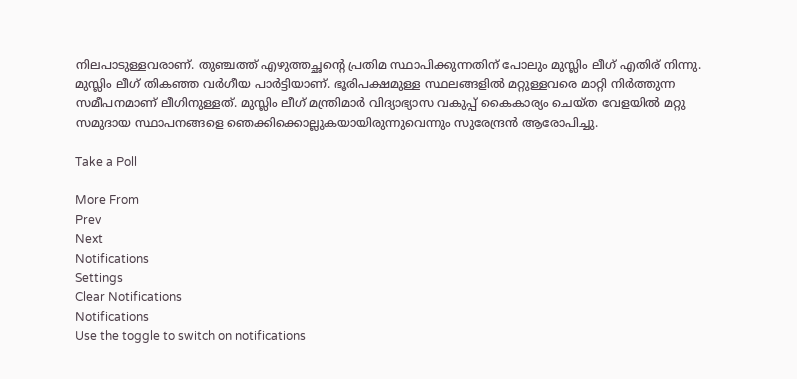നിലപാടുള്ളവരാണ്. തുഞ്ചത്ത് എഴുത്തച്ഛന്റെ പ്രതിമ സ്ഥാപിക്കുന്നതിന് പോലും മുസ്ലിം ലീഗ് എതിര് നിന്നു. മുസ്ലിം ലീഗ് തികഞ്ഞ വര്‍ഗീയ പാര്‍ട്ടിയാണ്. ഭൂരിപക്ഷമുള്ള സ്ഥലങ്ങളില്‍ മറ്റുള്ളവരെ മാറ്റി നിര്‍ത്തുന്ന സമീപനമാണ് ലീഗിനുള്ളത്. മുസ്ലിം ലീഗ് മന്ത്രിമാര്‍ വിദ്യാഭ്യാസ വകുപ്പ് കൈകാര്യം ചെയ്ത വേളയില്‍ മറ്റു സമുദായ സ്ഥാപനങ്ങളെ ഞെക്കിക്കൊല്ലുകയായിരുന്നുവെന്നും സുരേന്ദ്രന്‍ ആരോപിച്ചു.

Take a Poll

More From
Prev
Next
Notifications
Settings
Clear Notifications
Notifications
Use the toggle to switch on notifications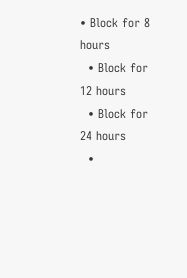• Block for 8 hours
  • Block for 12 hours
  • Block for 24 hours
  •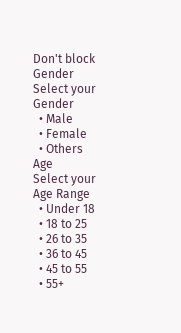Don't block
Gender
Select your Gender
  • Male
  • Female
  • Others
Age
Select your Age Range
  • Under 18
  • 18 to 25
  • 26 to 35
  • 36 to 45
  • 45 to 55
  • 55+